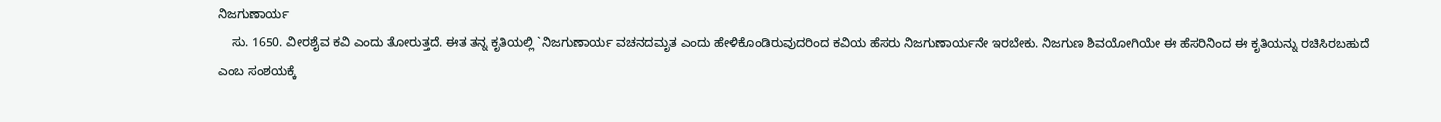ನಿಜಗುಣಾರ್ಯ
    ಸು. 1650. ವೀರಶೈವ ಕವಿ ಎಂದು ತೋರುತ್ತದೆ. ಈತ ತನ್ನ ಕೃತಿಯಲ್ಲಿ `ನಿಜಗುಣಾರ್ಯ ವಚನದಮೃತ ಎಂದು ಹೇಳಿಕೊಂಡಿರುವುದರಿಂದ ಕವಿಯ ಹೆಸರು ನಿಜಗುಣಾರ್ಯನೇ ಇರಬೇಕು. ನಿಜಗುಣ ಶಿವಯೋಗಿಯೇ ಈ ಹೆಸರಿನಿಂದ ಈ ಕೃತಿಯನ್ನು ರಚಿಸಿರಬಹುದೆ ಎಂಬ ಸಂಶಯಕ್ಕೆ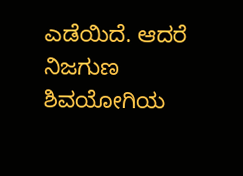ಎಡೆಯಿದೆ. ಆದರೆ ನಿಜಗುಣ ಶಿವಯೋಗಿಯ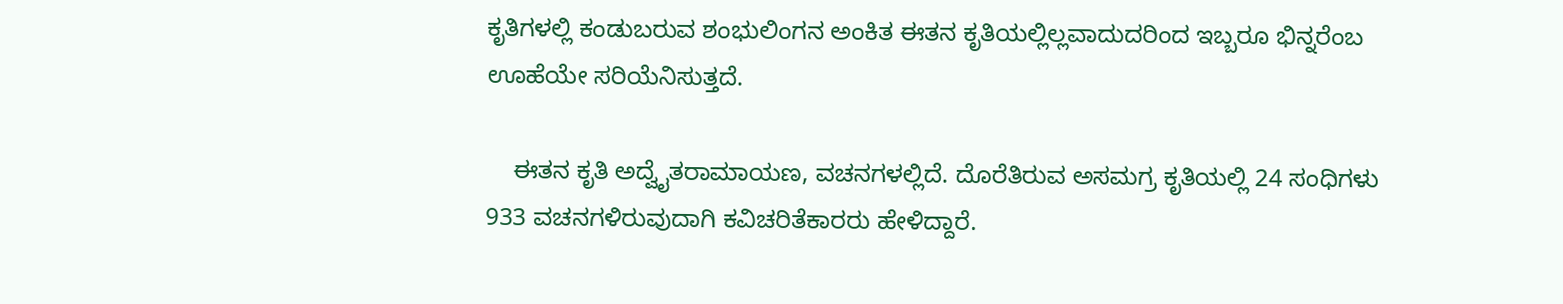ಕೃತಿಗಳಲ್ಲಿ ಕಂಡುಬರುವ ಶಂಭುಲಿಂಗನ ಅಂಕಿತ ಈತನ ಕೃತಿಯಲ್ಲಿಲ್ಲವಾದುದರಿಂದ ಇಬ್ಬರೂ ಭಿನ್ನರೆಂಬ ಊಹೆಯೇ ಸರಿಯೆನಿಸುತ್ತದೆ.

    ಈತನ ಕೃತಿ ಅದ್ವೈತರಾಮಾಯಣ, ವಚನಗಳಲ್ಲಿದೆ. ದೊರೆತಿರುವ ಅಸಮಗ್ರ ಕೃತಿಯಲ್ಲಿ 24 ಸಂಧಿಗಳು 933 ವಚನಗಳಿರುವುದಾಗಿ ಕವಿಚರಿತೆಕಾರರು ಹೇಳಿದ್ದಾರೆ.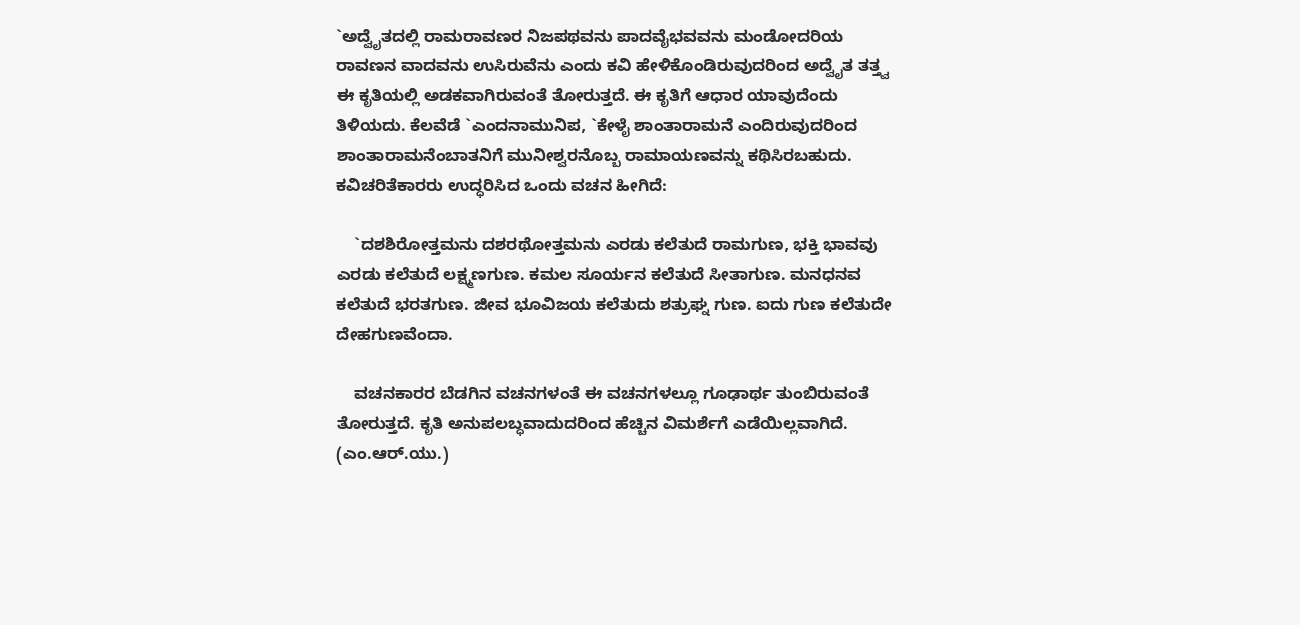`ಅದ್ವೈತದಲ್ಲಿ ರಾಮರಾವಣರ ನಿಜಪಥವನು ಪಾದವೈಭವವನು ಮಂಡೋದರಿಯ ರಾವಣನ ವಾದವನು ಉಸಿರುವೆನು ಎಂದು ಕವಿ ಹೇಳಿಕೊಂಡಿರುವುದರಿಂದ ಅದ್ವೈತ ತತ್ತ್ವ ಈ ಕೃತಿಯಲ್ಲಿ ಅಡಕವಾಗಿರುವಂತೆ ತೋರುತ್ತದೆ. ಈ ಕೃತಿಗೆ ಆಧಾರ ಯಾವುದೆಂದು ತಿಳಿಯದು. ಕೆಲವೆಡೆ `ಎಂದನಾಮುನಿಪ, `ಕೇಳೈ ಶಾಂತಾರಾಮನೆ ಎಂದಿರುವುದರಿಂದ ಶಾಂತಾರಾಮನೆಂಬಾತನಿಗೆ ಮುನೀಶ್ವರನೊಬ್ಬ ರಾಮಾಯಣವನ್ನು ಕಥಿಸಿರಬಹುದು. ಕವಿಚರಿತೆಕಾರರು ಉದ್ಧರಿಸಿದ ಒಂದು ವಚನ ಹೀಗಿದೆ:

    `ದಶಶಿರೋತ್ತಮನು ದಶರಥೋತ್ತಮನು ಎರಡು ಕಲೆತುದೆ ರಾಮಗುಣ, ಭಕ್ತಿ ಭಾವವು ಎರಡು ಕಲೆತುದೆ ಲಕ್ಷ್ಮಣಗುಣ. ಕಮಲ ಸೂರ್ಯನ ಕಲೆತುದೆ ಸೀತಾಗುಣ. ಮನಧನವ ಕಲೆತುದೆ ಭರತಗುಣ. ಜೀವ ಭೂವಿಜಯ ಕಲೆತುದು ಶತ್ರುಘ್ನ ಗುಣ. ಐದು ಗುಣ ಕಲೆತುದೇ ದೇಹಗುಣವೆಂದಾ.

    ವಚನಕಾರರ ಬೆಡಗಿನ ವಚನಗಳಂತೆ ಈ ವಚನಗಳಲ್ಲೂ ಗೂಢಾರ್ಥ ತುಂಬಿರುವಂತೆ ತೋರುತ್ತದೆ. ಕೃತಿ ಅನುಪಲಬ್ಧವಾದುದರಿಂದ ಹೆಚ್ಚಿನ ವಿಮರ್ಶೆಗೆ ಎಡೆಯಿಲ್ಲವಾಗಿದೆ.
(ಎಂ.ಆರ್.ಯು.)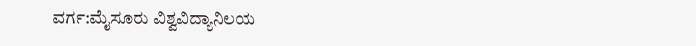ವರ್ಗ:ಮೈಸೂರು ವಿಶ್ವವಿದ್ಯಾನಿಲಯ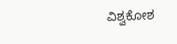ವಿಶ್ವಕೋಶ